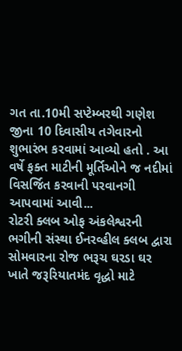ગત તા.10મી સપ્ટેમ્બરથી ગણેશ જીના 10 દિવાસીય તગેવારનો શુભારંભ કરવામાં આવ્યો હતો . આ વર્ષે ફક્ત માટીની મૂર્તિઓને જ નદીમાં વિસર્જિત કરવાની પરવાનગી આપવામાં આવી...
રોટરી ક્લબ ઓફ અંકલેશ્વરની ભગીની સંસ્થા ઈનરવ્હીલ ક્લબ દ્વારા સોમવારના રોજ ભરૂચ ઘરડા ઘર ખાતે જરૂરિયાતમંદ વૃદ્ધો માટે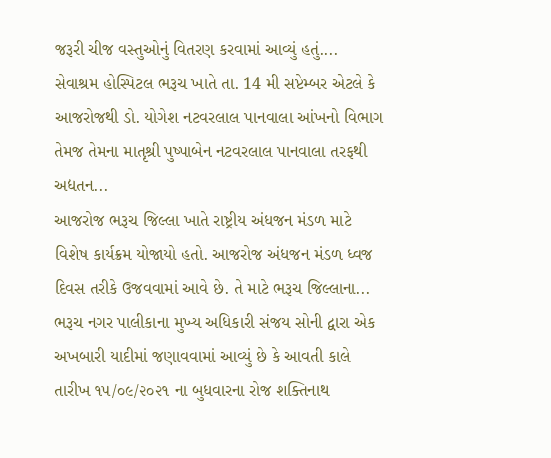જરૂરી ચીજ વસ્તુઓનું વિતરણ કરવામાં આવ્યું હતું....
સેવાશ્રમ હોસ્પિટલ ભરૂચ ખાતે તા. 14 મી સપ્ટેમ્બર એટલે કે આજરોજથી ડો. યોગેશ નટવરલાલ પાનવાલા આંખનો વિભાગ તેમજ તેમના માતૃશ્રી પુષ્પાબેન નટવરલાલ પાનવાલા તરફથી અદ્યતન...
આજરોજ ભરૂચ જિલ્લા ખાતે રાષ્ટ્રીય અંધજન મંડળ માટે વિશેષ કાર્યક્રમ યોજાયો હતો. આજરોજ અંધજન મંડળ ધ્વજ દિવસ તરીકે ઉજવવામાં આવે છે. તે માટે ભરૂચ જિલ્લાના...
ભરૂચ નગર પાલીકાના મુખ્ય અધિકારી સંજય સોની દ્વારા એક અખબારી યાદીમાં જણાવવામાં આવ્યું છે કે આવતી કાલે તારીખ ૧૫/૦૯/૨૦૨૧ ના બુધવારના રોજ શક્તિનાથ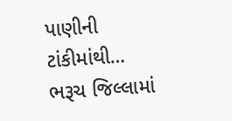પાણીની ટાંકીમાંથી...
ભરૂચ જિલ્લામાં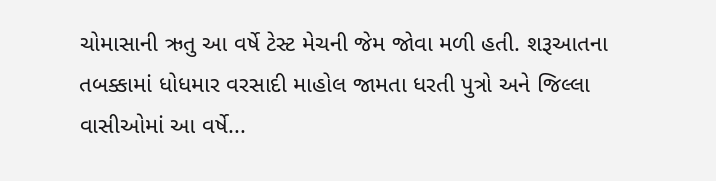ચોમાસાની ઋતુ આ વર્ષે ટેસ્ટ મેચની જેમ જોવા મળી હતી. શરૂઆતના તબક્કામાં ધોધમાર વરસાદી માહોલ જામતા ધરતી પુત્રો અને જિલ્લા વાસીઓમાં આ વર્ષે...